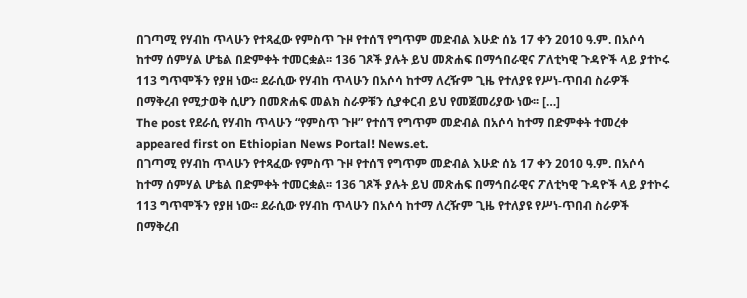በገጣሚ የሃብከ ጥላሁን የተጻፈው የምስጥ ጉዞ የተሰኘ የግጥም መድብል እሁድ ሰኔ 17 ቀን 2010 ዓ.ም. በአሶሳ ከተማ ሰምሃል ሆቴል በድምቀት ተመርቋል፡፡ 136 ገጾች ያሉት ይህ መጽሐፍ በማኅበራዊና ፖለቲካዊ ጉዳዮች ላይ ያተኮሩ 113 ግጥሞችን የያዘ ነው፡፡ ደራሲው የሃብከ ጥላሁን በአሶሳ ከተማ ለረዥም ጊዜ የተለያዩ የሥነ-ጥበብ ስራዎች በማቅረብ የሚታወቅ ሲሆን በመጽሐፍ መልክ ስራዎቹን ሲያቀርብ ይህ የመጀመሪያው ነው፡፡ […]
The post የደራሲ የሃብከ ጥላሁን “የምስጥ ጉዞ” የተሰኘ የግጥም መድብል በአሶሳ ከተማ በድምቀት ተመረቀ appeared first on Ethiopian News Portal! News.et.
በገጣሚ የሃብከ ጥላሁን የተጻፈው የምስጥ ጉዞ የተሰኘ የግጥም መድብል እሁድ ሰኔ 17 ቀን 2010 ዓ.ም. በአሶሳ ከተማ ሰምሃል ሆቴል በድምቀት ተመርቋል፡፡ 136 ገጾች ያሉት ይህ መጽሐፍ በማኅበራዊና ፖለቲካዊ ጉዳዮች ላይ ያተኮሩ 113 ግጥሞችን የያዘ ነው፡፡ ደራሲው የሃብከ ጥላሁን በአሶሳ ከተማ ለረዥም ጊዜ የተለያዩ የሥነ-ጥበብ ስራዎች በማቅረብ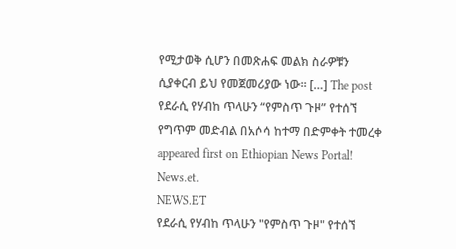የሚታወቅ ሲሆን በመጽሐፍ መልክ ስራዎቹን ሲያቀርብ ይህ የመጀመሪያው ነው፡፡ […] The post የደራሲ የሃብከ ጥላሁን “የምስጥ ጉዞ” የተሰኘ የግጥም መድብል በአሶሳ ከተማ በድምቀት ተመረቀ appeared first on Ethiopian News Portal! News.et.
NEWS.ET
የደራሲ የሃብከ ጥላሁን "የምስጥ ጉዞ" የተሰኘ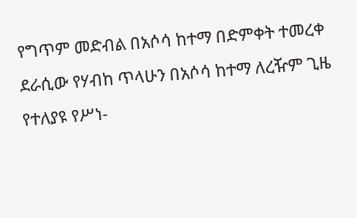የግጥም መድብል በአሶሳ ከተማ በድምቀት ተመረቀ
ደራሲው የሃብከ ጥላሁን በአሶሳ ከተማ ለረዥም ጊዜ የተለያዩ የሥነ-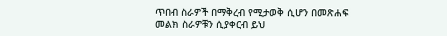ጥበብ ስራዎች በማቅረብ የሚታወቅ ሲሆን በመጽሐፍ መልክ ስራዎቹን ሲያቀርብ ይህ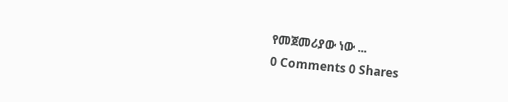የመጀመሪያው ነው ...
0 Comments 0 Shares